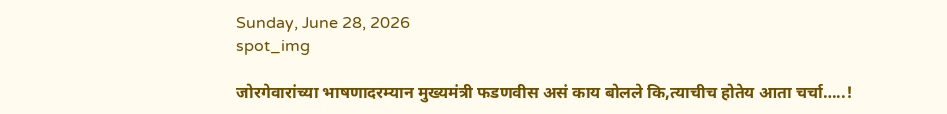Sunday, June 28, 2026
spot_img

जोरगेवारांच्या भाषणादरम्यान मुख्यमंत्री फडणवीस असं काय बोलले कि,त्याचीच होतेय आता चर्चा…..!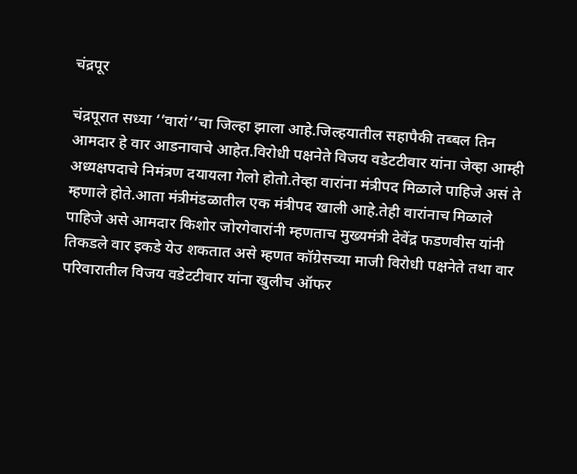चंद्रपूर

चंद्रपूरात सध्या ‘‘वारां’’चा जिल्हा झाला आहे.जिल्हयातील सहापैकी तब्बल तिन आमदार हे वार आडनावाचे आहेत.विरोधी पक्षनेते विजय वडेटटीवार यांना जेव्हा आम्ही अध्यक्षपदाचे निमंत्रण दयायला गेलो होतो.तेव्हा वारांना मंत्रीपद मिळाले पाहिजे असं ते म्हणाले होते.आता मंत्रीमंडळातील एक मंत्रीपद खाली आहे.तेही वारांनाच मिळाले पाहिजे असे आमदार किशोर जोरगेवारांनी म्हणताच मुख्यमंत्री देवेंद्र फडणवीस यांनी तिकडले वार इकडे येउ शकतात असे म्हणत कॉग्रेसच्या माजी विरोधी पक्षनेते तथा वार परिवारातील विजय वडेटटीवार यांना खुलीच ऑफर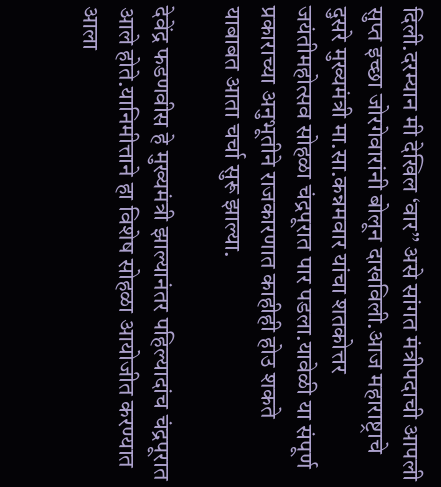दिली.दरम्यान मी देखिल ‘वार’’ असे सांगत मंत्रीपदाची आपली सुप्त इच्छा जोरगेवारांनी बोलून दाखविली.आज महाराष्ट्राचे दुसरे मुख्यमंत्री मा.सा.कन्नमवार यांचा शतकोत्तर जयंतीमहोत्सव सोहळा चंद्रपूरात पार पडला.यावेळी या संपूर्ण प्रकाराच्या अनुभूतीने राजकारणात काहीही होउ शकते याबाबत आता चर्चा सुरू झाल्या.

देवेंद्र फडणवीस हे मुख्यमंत्री झाल्यानंतर पहिल्यादांच चंद्रपूरात आले होते.यानिमीत्ताने हा विशेष सोहळा आयोजीत करण्यात आला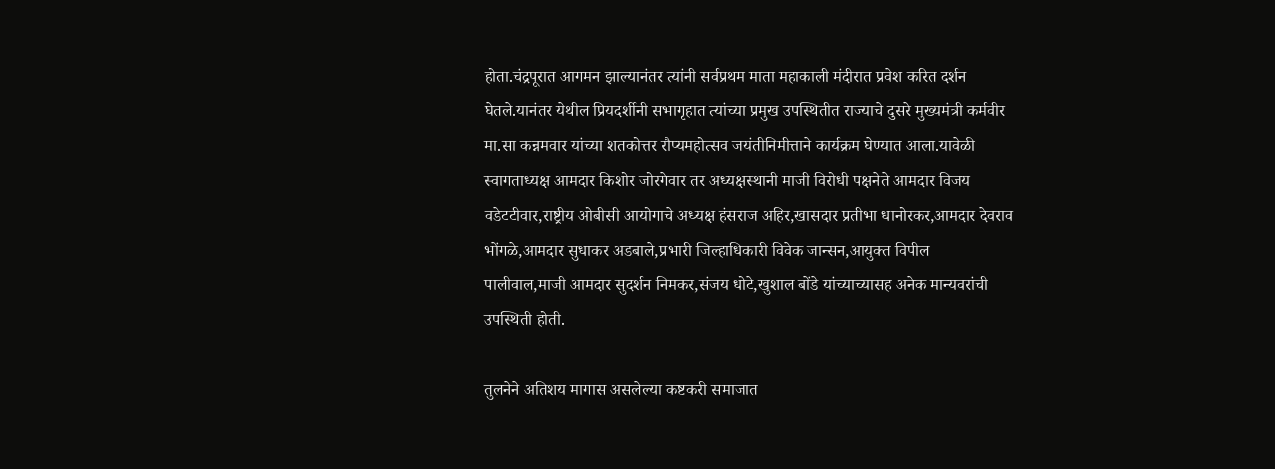होता.चंद्रपूरात आगमन झाल्यानंतर त्यांनी सर्वप्रथम माता महाकाली मंदीरात प्रवेश करित दर्शन घेतले.यानंतर येथील प्रियदर्शीनी सभागृहात त्यांच्या प्रमुख उपस्थितीत राज्याचे दुसरे मुख्यमंत्री कर्मवीर मा.सा कन्नमवार यांच्या शतकोत्तर रौप्यमहोत्सव जयंतीनिमीत्ताने कार्यक्रम घेण्यात आला.यावेळी स्वागताध्यक्ष आमदार किशोर जोरगेवार तर अध्यक्षस्थानी माजी विरोधी पक्षनेते आमदार विजय वडेटटीवार,राष्ट्रीय ओबीसी आयोगाचे अध्यक्ष हंसराज अहिर,खासदार प्रतीभा धानोरकर,आमदार देवराव भोंगळे,आमदार सुधाकर अडबाले,प्रभारी जिल्हाधिकारी विवेक जान्सन,आयुक्त विपील पालीवाल,माजी आमदार सुदर्शन निमकर,संजय धोटे,खुशाल बोंडे यांच्याच्यासह अनेक मान्यवरांची उपस्थिती होती.

तुलनेने अतिशय मागास असलेल्या कष्टकरी समाजात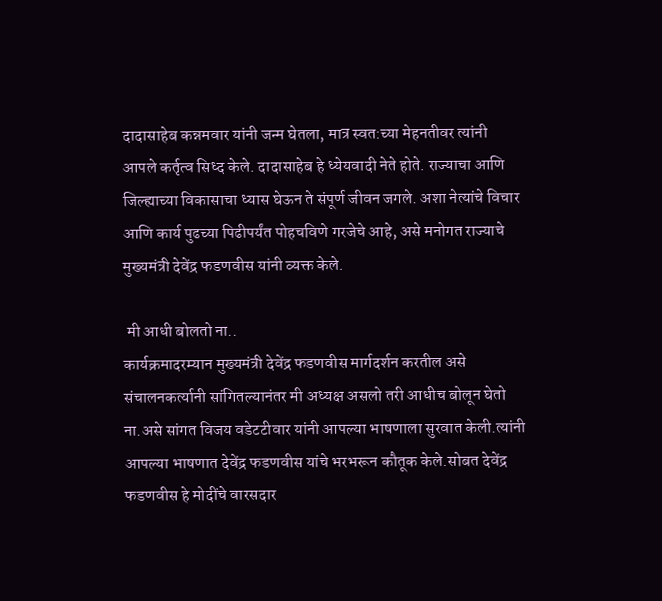दादासाहेब कन्नमवार यांनी जन्म घेतला, मात्र स्वत:च्या मेहनतीवर त्यांनी आपले कर्तृत्व सिध्द केले. दादासाहेब हे ध्येयवादी नेते होते. राज्याचा आणि जिल्ह्याच्या विकासाचा ध्यास घेऊन ते संपूर्ण जीवन जगले. अशा नेत्यांचे विचार आणि कार्य पुढच्या पिढीपर्यंत पोहचविणे गरजेचे आहे, असे मनोगत राज्याचे मुख्यमंत्री देवेंद्र फडणवीस यांनी व्यक्त केले.

 मी आधी बोलतो ना..
कार्यक्रमादरम्यान मुख्यमंत्री देवेंद्र फडणवीस मार्गदर्शन करतील असे संचालनकर्त्यानी सांगितल्यानंतर मी अध्यक्ष असलो तरी आधीच बोलून घेतो ना.असे सांगत विजय वडेटटीवार यांनी आपल्या भाषणाला सुरवात केली.त्यांनी आपल्या भाषणात देवेंद्र फडणवीस यांचे भरभरून कौतूक केले.सोबत देवेंद्र फडणवीस हे मोदींचे वारसदार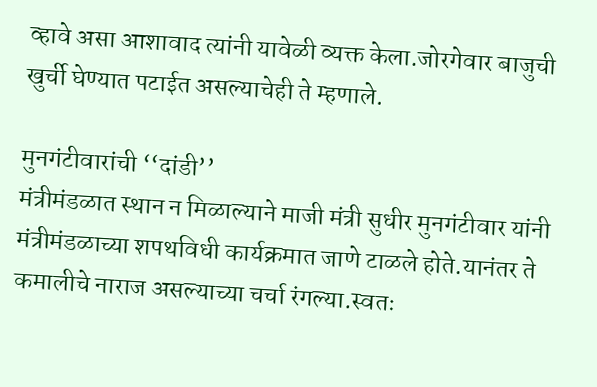व्हावे असा आशावाद त्यांनी यावेळी व्यक्त केला.जोरगेवार बाजुची खुर्ची घेण्यात पटाईत असल्याचेही ते म्हणाले.

मुनगंटीवारांची ‘‘दांडी’’
मंत्रीमंडळात स्थान न मिळाल्याने माजी मंत्री सुधीर मुनगंटीवार यांनी मंत्रीमंडळाच्या शपथविधी कार्यक्रमात जाणे टाळले होते.यानंतर ते कमालीचे नाराज असल्याच्या चर्चा रंगल्या.स्वतः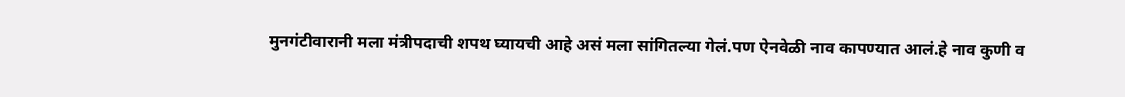मुनगंटीवारानी मला मंत्रीपदाची शपथ घ्यायची आहे असं मला सांगितल्या गेलं.पण ऐनवेळी नाव कापण्यात आलं.हे नाव कुणी व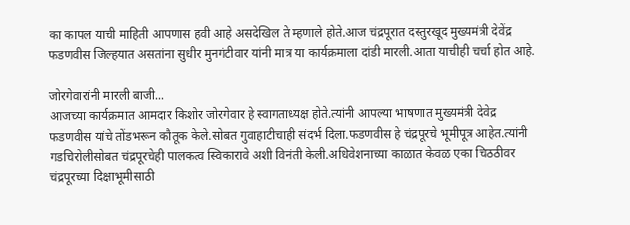का कापल याची माहिती आपणास हवी आहे असदेखिल ते म्हणाले होते.आज चंद्रपूरात दस्तुरखूद मुख्यमंत्री देवेंद्र फडणवीस जिल्हयात असतांना सुधीर मुनगंटीवार यांनी मात्र या कार्यक्रमाला दांडी मारली.आता याचीही चर्चा होत आहे.

जोरगेवारांनी मारली बाजी...
आजच्या कार्यक्रमात आमदार किशोर जोरगेवार हे स्वागताध्यक्ष होते.त्यांनी आपल्या भाषणात मुख्यमंत्री देवेद्र फडणवीस यांचे तोंडभरून कौतूक केले.सोबत गुवाहाटीचाही संदर्भ दिला.फडणवीस हे चंद्रपूरचे भूमीपूत्र आहेत.त्यांनी गडचिरोलीसोबत चंद्रपूरचेही पालकत्व स्विकारावे अशी विनंती केली.अधिवेशनाच्या काळात केवळ एका चिठठीवर चंद्रपूरच्या दिक्षाभूमीसाठी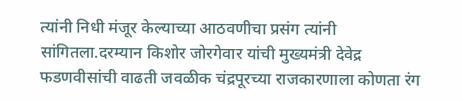त्यांनी निधी मंजूर केल्याच्या आठवणीचा प्रसंग त्यांनी सांगितला.दरम्यान किशोर जोरगेवार यांची मुख्यमंत्री देवेद्र फडणवीसांची वाढती जवळीक चंद्रपूरच्या राजकारणाला कोणता रंग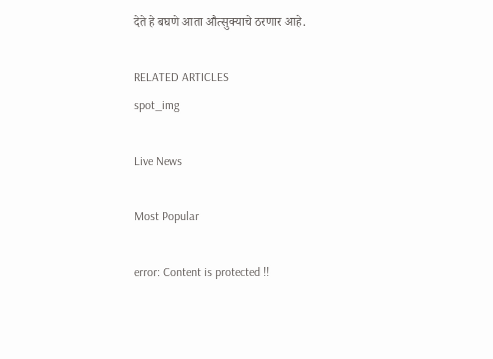देते हे बघणे आता औत्सुक्याचे ठरणार आहे.

RELATED ARTICLES
spot_img

Live News

Most Popular

error: Content is protected !!